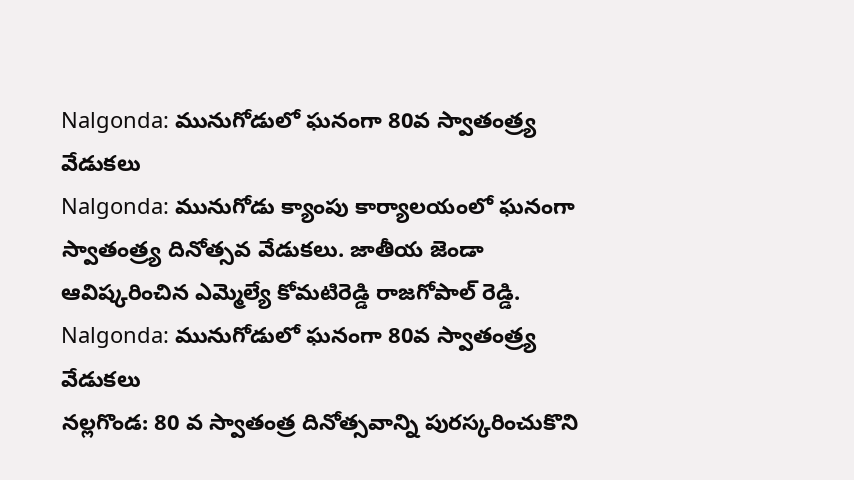Nalgonda: మునుగోడులో ఘనంగా 80వ స్వాతంత్ర్య వేడుకలు
Nalgonda: మునుగోడు క్యాంపు కార్యాలయంలో ఘనంగా స్వాతంత్ర్య దినోత్సవ వేడుకలు. జాతీయ జెండా ఆవిష్కరించిన ఎమ్మెల్యే కోమటిరెడ్డి రాజగోపాల్ రెడ్డి.
Nalgonda: మునుగోడులో ఘనంగా 80వ స్వాతంత్ర్య వేడుకలు
నల్లగొండ: 80 వ స్వాతంత్ర దినోత్సవాన్ని పురస్కరించుకొని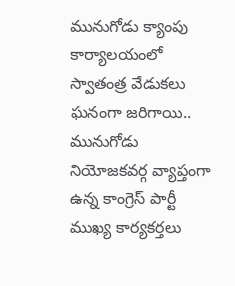మునుగోడు క్యాంపు కార్యాలయంలో స్వాతంత్ర వేడుకలు ఘనంగా జరిగాయి.. మునుగోడు నియోజకవర్గ వ్యాప్తంగా ఉన్న కాంగ్రెస్ పార్టీ ముఖ్య కార్యకర్తలు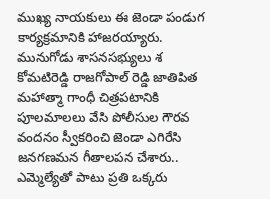ముఖ్య నాయకులు ఈ జెండా పండుగ కార్యక్రమానికి హాజరయ్యారు.
మునుగోడు శాసనసభ్యులు శ కోమటిరెడ్డి రాజగోపాల్ రెడ్డి జాతిపిత మహాత్మా గాంధీ చిత్రపటానికి పూలమాలలు వేసి పోలీసుల గౌరవ వందనం స్వీకరించి జెండా ఎగిరేసి జనగణమన గీతాలపన చేశారు.. ఎమ్మెల్యేతో పాటు ప్రతి ఒక్కరు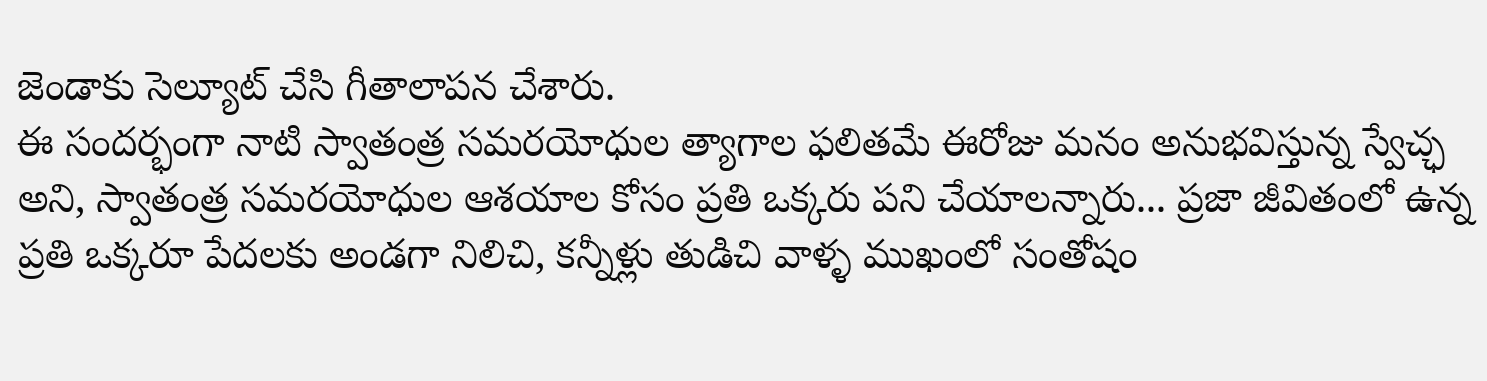జెండాకు సెల్యూట్ చేసి గీతాలాపన చేశారు.
ఈ సందర్భంగా నాటి స్వాతంత్ర సమరయోధుల త్యాగాల ఫలితమే ఈరోజు మనం అనుభవిస్తున్న స్వేచ్ఛ అని, స్వాతంత్ర సమరయోధుల ఆశయాల కోసం ప్రతి ఒక్కరు పని చేయాలన్నారు... ప్రజా జీవితంలో ఉన్న ప్రతి ఒక్కరూ పేదలకు అండగా నిలిచి, కన్నీళ్లు తుడిచి వాళ్ళ ముఖంలో సంతోషం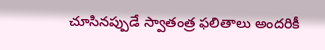చూసినప్పుడే స్వాతంత్ర ఫలితాలు అందరికీ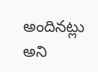అందినట్లు అని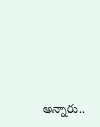అన్నారు..